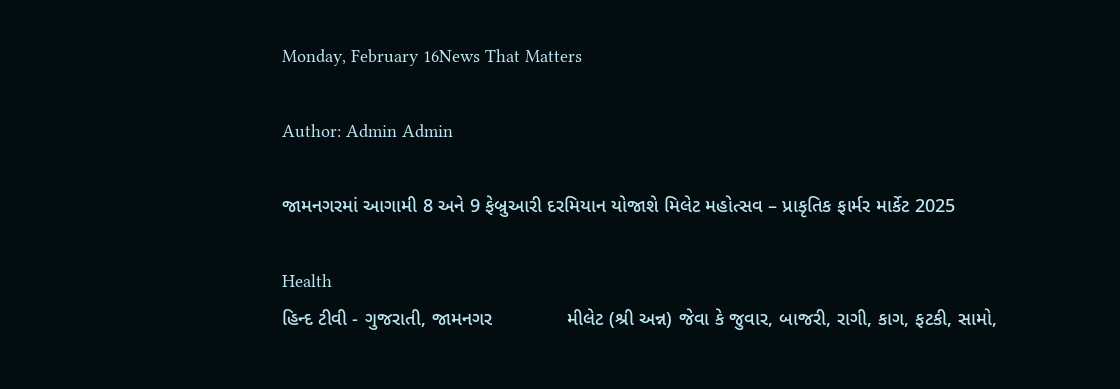Monday, February 16News That Matters

Author: Admin Admin

જામનગરમાં આગામી 8 અને 9 ફેબ્રુઆરી દરમિયાન યોજાશે મિલેટ મહોત્સવ – પ્રાકૃતિક ફાર્મર માર્કેટ 2025

Health
હિન્દ ટીવી - ગુજરાતી, જામનગર              મીલેટ (શ્રી અન્ન) જેવા કે જુવાર, બાજરી, રાગી, કાગ, ફટકી, સામો,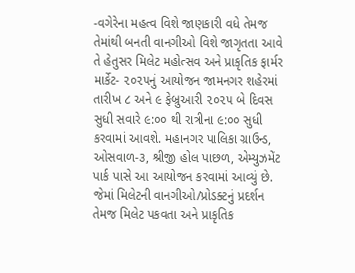-વગેરેના મહત્વ વિશે જાણકારી વધે તેમજ તેમાંથી બનતી વાનગીઓ વિશે જાગૃતતા આવે તે હેતુસર મિલેટ મહોત્સવ અને પ્રાકૃતિક ફાર્મર માર્કેટ- ૨૦૨૫નું આયોજન જામનગર શહેરમાં તારીખ ૮ અને ૯ ફેબ્રુઆરી ૨૦૨૫ બે દિવસ સુધી સવારે ૯:૦૦ થી રાત્રીના ૯:૦૦ સુધી કરવામાં આવશે. મહાનગર પાલિકા ગ્રાઉન્ડ, ઓસવાળ-૩, શ્રીજી હોલ પાછળ, એમ્યુઝમેંટ પાર્ક પાસે આ આયોજન કરવામાં આવ્યું છે. જેમાં મિલેટની વાનગીઓ/પ્રોડક્ટનું પ્રદર્શન તેમજ મિલેટ પકવતા અને પ્રાકૃતિક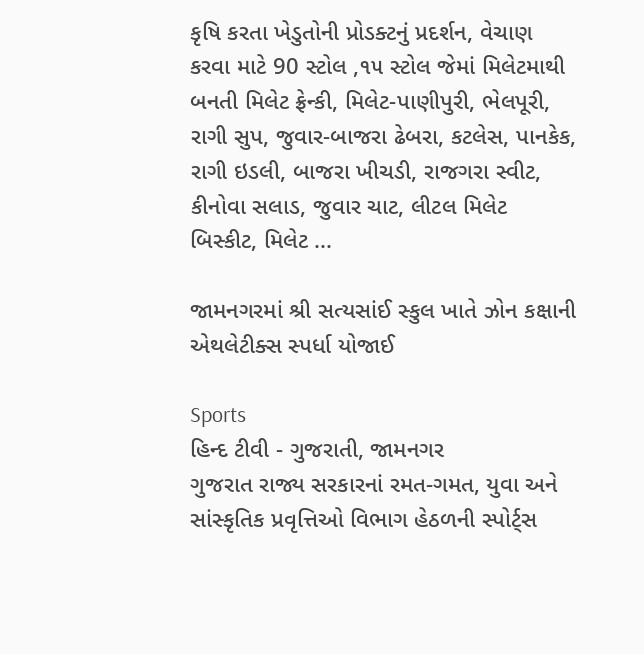કૃષિ કરતા ખેડુતોની પ્રોડક્ટનું પ્રદર્શન, વેચાણ કરવા માટે 90 સ્ટોલ ,૧૫ સ્ટોલ જેમાં મિલેટમાથી બનતી મિલેટ ફ્રેન્કી, મિલેટ-પાણીપુરી, ભેલપૂરી, રાગી સુપ, જુવાર-બાજરા ઢેબરા, કટલેસ, પાનકેક, રાગી ઇડલી, બાજરા ખીચડી, રાજગરા સ્વીટ, કીનોવા સલાડ, જુવાર ચાટ, લીટલ મિલેટ બિસ્કીટ, મિલેટ ...

જામનગરમાં શ્રી સત્યસાંઈ સ્કુલ ખાતે ઝોન કક્ષાની એથલેટીક્સ સ્પર્ધા યોજાઈ

Sports
હિન્દ ટીવી - ગુજરાતી, જામનગર                 ગુજરાત રાજ્ય સરકારનાં રમત-ગમત, યુવા અને સાંસ્કૃતિક પ્રવૃત્તિઓ વિભાગ હેઠળની સ્પોર્ટ્સ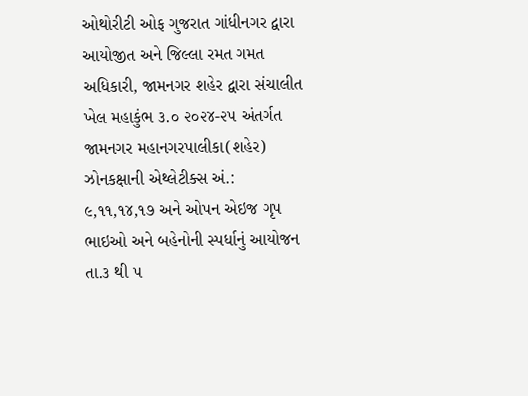ઓથોરીટી ઓફ ગુજરાત ગાંધીનગર દ્વારા આયોજીત અને જિલ્લા રમત ગમત અધિકારી, જામનગર શહેર દ્વારા સંચાલીત ખેલ મહાકુંભ ૩.૦ ૨૦૨૪-૨૫ અંતર્ગત જામનગર મહાનગરપાલીકા(શહેર) ઝોનકક્ષાની એથ્લેટીક્સ અં.: ૯,૧૧,૧૪,૧૭ અને ઓપન એઇજ ગૃપ ભાઇઓ અને બહેનોની સ્પર્ધાનું આયોજન તા.૩ થી ૫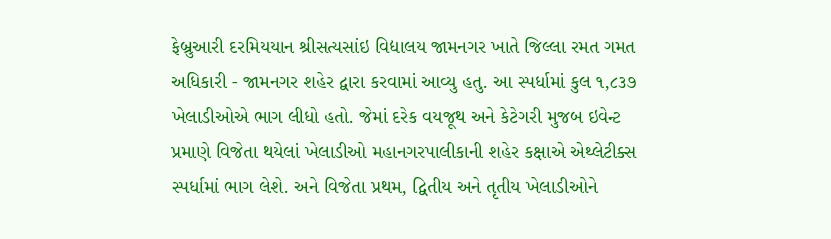ફેબ્રુઆરી દરમિયયાન શ્રીસત્યસાંઇ વિદ્યાલય જામનગર ખાતે જિલ્લા રમત ગમત અધિકારી - જામનગર શહેર દ્વારા કરવામાં આવ્યુ હતુ. આ સ્પર્ધામાં કુલ ૧,૮૩૭ ખેલાડીઓએ ભાગ લીધો હતો. જેમાં દરેક વયજૂથ અને કેટેગરી મુજબ ઇવેન્ટ પ્રમાણે વિજેતા થયેલાં ખેલાડીઓ મહાનગરપાલીકાની શહેર કક્ષાએ એથ્લેટીક્સ સ્પર્ધામાં ભાગ લેશે. અને વિજેતા પ્રથમ, દ્વિતીય અને તૃતીય ખેલાડીઓને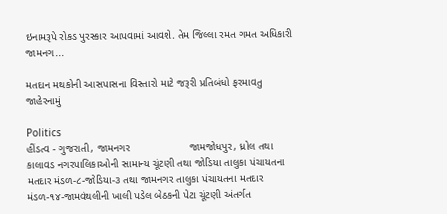ઇનામરૂપે રોકડ પુરસ્કાર આપવામાં આવશે. તેમ જિલ્લા રમત ગમત અધિકારી જામનગ...

મતદાન મથકોની આસપાસના વિસ્તારો માટે જરૂરી પ્રતિબંધો ફરમાવતુ જાહેરનામું

Politics
હીંડત્વ - ગુજરાતી, જામનગર                    જામજોધપુર, ધ્રોલ તથા કાલાવડ નગરપાલિકાઓની સામાન્ય ચૂંટણી તથા જોડિયા તાલુકા પંચાયતના મતદાર મંડળ-૮-જોડિયા-૩ તથા જામનગર તાલુકા પંચાયતના મતદાર મંડળ-૧૪-જામવંથલીની ખાલી પડેલ બેઠકની પેટા ચૂંટણી અંતર્ગત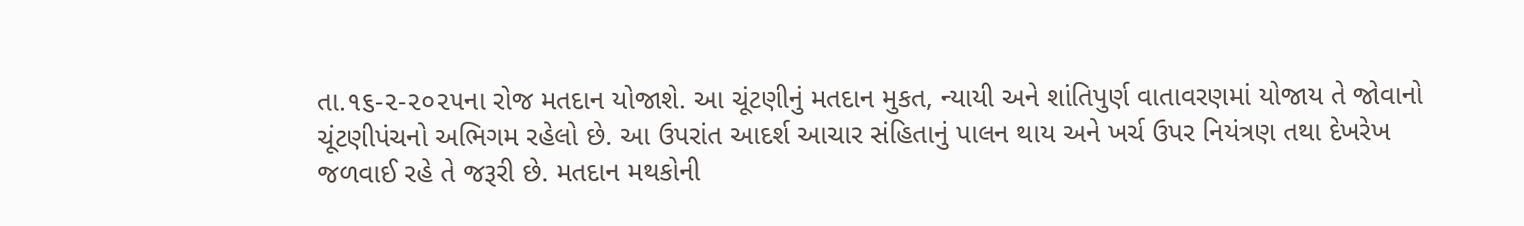તા.૧૬-૨-૨૦૨૫ના રોજ મતદાન યોજાશે. આ ચૂંટણીનું મતદાન મુકત, ન્યાયી અને શાંતિપુર્ણ વાતાવરણમાં યોજાય તે જોવાનો ચૂંટણીપંચનો અભિગમ રહેલો છે. આ ઉપરાંત આદર્શ આચાર સંહિતાનું પાલન થાય અને ખર્ચ ઉપર નિયંત્રણ તથા દેખરેખ જળવાઈ રહે તે જરૂરી છે. મતદાન મથકોની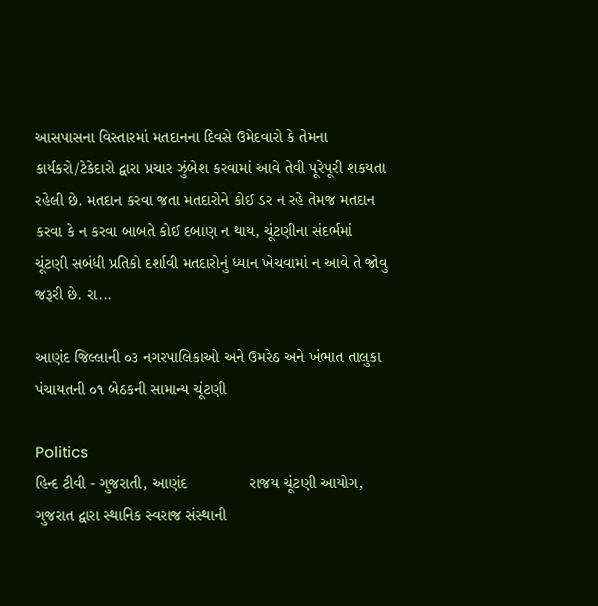આસપાસના વિસ્તારમાં મતદાનના દિવસે ઉમેદવારો કે તેમના કાર્યકરો/ટેકેદારો દ્વારા પ્રચાર ઝુંબેશ કરવામાં આવે તેવી પૂરેપૂરી શકયતા રહેલી છે. મતદાન કરવા જતા મતદારોને કોઈ ડર ન રહે તેમજ મતદાન કરવા કે ન કરવા બાબતે કોઈ દબાણ ન થાય, ચૂંટણીના સંદર્ભમાં ચૂંટણી સબંધી પ્રતિકો દર્શાવી મતદારોનું ધ્યાન ખેચવામાં ન આવે તે જોવુ જરૂરી છે. રા...

આણંદ જિલ્લાની ૦૩ નગરપાલિકાઓ અને ઉમરેઠ અને ખંભાત તાલુકા પંચાયતની ૦૧ બેઠકની સામાન્ય ચૂંટણી

Politics
હિન્દ ટીવી - ગુજરાતી, આણંદ              રાજય ચૂંટણી આયોગ, ગુજરાત દ્વારા સ્થાનિક સ્વરાજ સંસ્થાની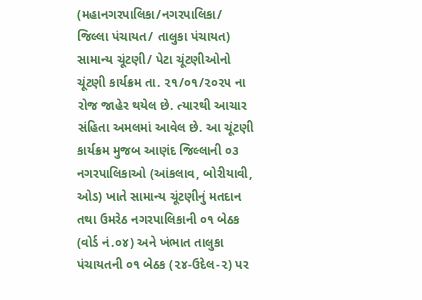(મહાનગરપાલિકા/નગરપાલિકા/ જિલ્લા પંચાયત/ તાલુકા પંચાયત) સામાન્ય ચૂંટણી/ પેટા ચૂંટણીઓનો ચૂંટણી કાર્યક્રમ તા. ૨૧/૦૧/૨૦૨૫ ના રોજ જાહેર થયેલ છે. ત્યારથી આચાર સંહિતા અમલમાં આવેલ છે. આ ચૂંટણી કાર્યક્રમ મુજબ આણંદ જિલ્લાની ૦૩ નગરપાલિકાઓ (આંકલાવ, બોરીયાવી, ઓડ) ખાતે સામાન્ય ચૂંટણીનું મતદાન તથા ઉમરેઠ નગરપાલિકાની ૦૧ બેઠક (વોર્ડ નં.૦૪) અને ખંભાત તાલુકા પંચાયતની ૦૧ બેઠક (૨૪-ઉદેલ-૨) પર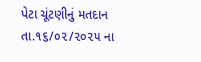પેટા ચૂંટણીનું મતદાન તા.૧૬/૦૨/૨૦૨૫ ના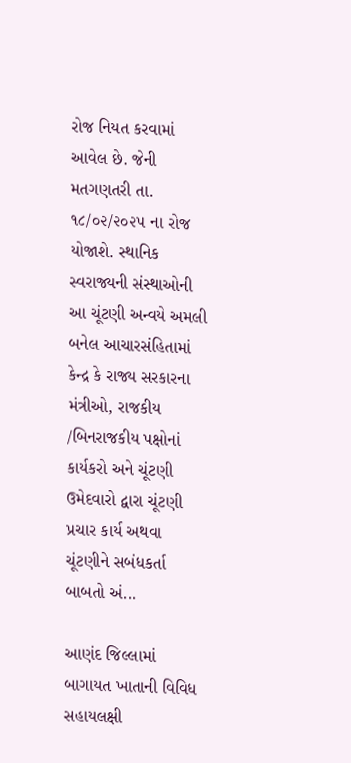રોજ નિયત કરવામાં આવેલ છે. જેની મતગણતરી તા. ૧૮/૦૨/૨૦૨૫ ના રોજ યોજાશે. સ્થાનિક સ્વરાજ્યની સંસ્થાઓની આ ચૂંટણી અન્વયે અમલી બનેલ આચારસંહિતામાં કેન્દ્ર કે રાજ્ય સરકારના મંત્રીઓ, રાજકીય /બિનરાજકીય પક્ષોનાં કાર્યકરો અને ચૂંટણી ઉમેદવારો દ્વારા ચૂંટણી પ્રચાર કાર્ય અથવા ચૂંટણીને સબંધકર્તા બાબતો અં...

આણંદ જિલ્લામાં બાગાયત ખાતાની વિવિધ સહાયલક્ષી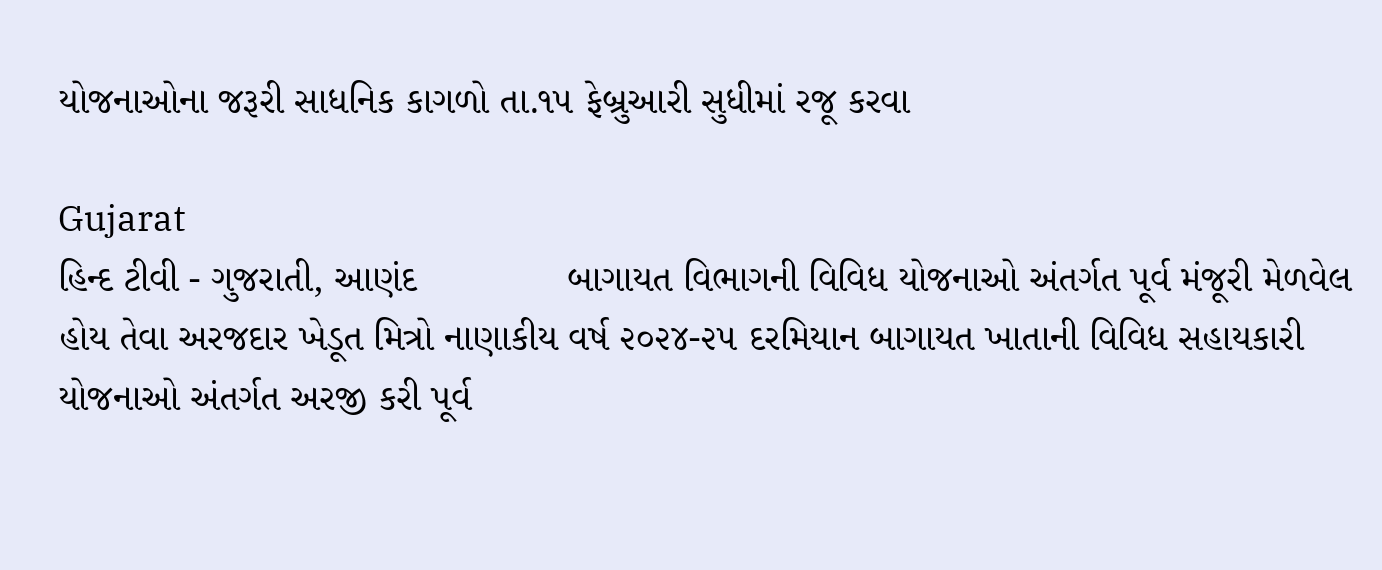યોજનાઓના જરૂરી સાધનિક કાગળો તા.૧૫ ફેબ્રુઆરી સુધીમાં રજૂ કરવા

Gujarat
હિન્દ ટીવી - ગુજરાતી, આણંદ              બાગાયત વિભાગની વિવિધ યોજનાઓ અંતર્ગત પૂર્વ મંજૂરી મેળવેલ હોય તેવા અરજદાર ખેડૂત મિત્રો નાણાકીય વર્ષ ૨૦૨૪-૨૫ દરમિયાન બાગાયત ખાતાની વિવિધ સહાયકારી યોજનાઓ અંતર્ગત અરજી કરી પૂર્વ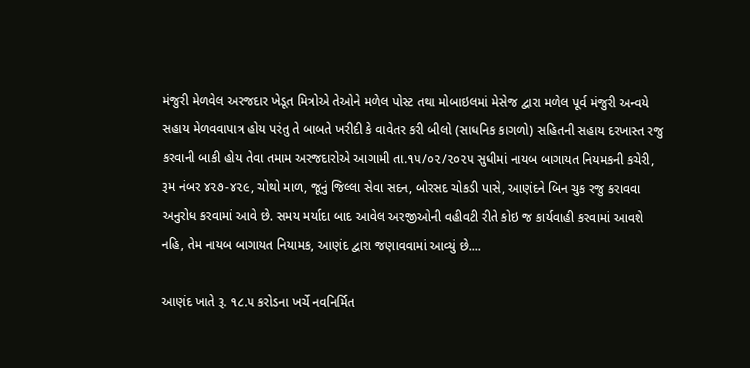મંજુરી મેળવેલ અરજદાર ખેડૂત મિત્રોએ તેઓને મળેલ પોસ્ટ તથા મોબાઇલમાં મેસેજ દ્વારા મળેલ પૂર્વ મંજુરી અન્વયે સહાય મેળવવાપાત્ર હોય પરંતુ તે બાબતે ખરીદી કે વાવેતર કરી બીલો (સાધનિક કાગળો) સહિતની સહાય દરખાસ્ત રજુ કરવાની બાકી હોય તેવા તમામ અરજદારોએ આગામી તા.૧૫/૦૨/૨૦૨૫ સુધીમાં નાયબ બાગાયત નિયમકની કચેરી, રૂમ નંબર ૪૨૭-૪૨૯, ચોથો માળ, જૂનું જિલ્લા સેવા સદન, બોરસદ ચોકડી પાસે, આણંદને બિન ચુક રજુ કરાવવા અનુરોધ કરવામાં આવે છે. સમય મર્યાદા બાદ આવેલ અરજીઓની વહીવટી રીતે કોઇ જ કાર્યવાહી કરવામાં આવશે નહિ, તેમ નાયબ બાગાયત નિયામક, આણંદ દ્વારા જણાવવામાં આવ્યું છે....

આણંદ ખાતે રૂ. ૧૮.૫ કરોડના ખર્ચે નવનિર્મિત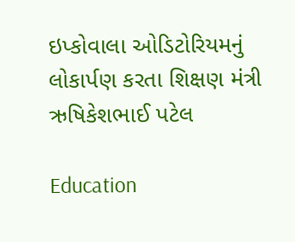ઇપ્કોવાલા ઓડિટોરિયમનું લોકાર્પણ કરતા શિક્ષણ મંત્રી ઋષિકેશભાઈ પટેલ

Education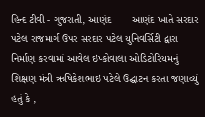હિન્દ ટીવી - ગુજરાતી, આણંદ       આણંદ ખાતે સરદાર પટેલ રાજમાર્ગ ઉપર સરદાર પટેલ યુનિવર્સિટી દ્વારા નિર્માણ કરવામાં આવેલ ઇપ્કોવાલા ઓડિટોરિયમનું શિક્ષણ મંત્રી ઋષિકેશભાઇ પટેલે ઉદ્ઘાટન કરતા જણાવ્યું હતું કે ,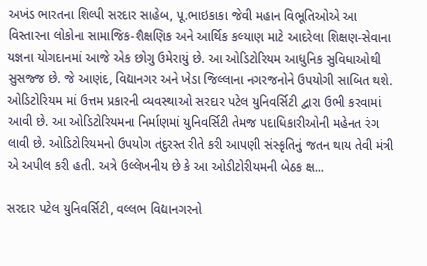અખંડ ભારતના શિલ્પી સરદાર સાહેબ, પૂ.ભાઇકાકા જેવી મહાન વિભૂતિઓએ આ વિસ્તારના લોકોના સામાજિક-શૈક્ષણિક અને આર્થિક કલ્યાણ માટે આદરેલા શિક્ષણ-સેવાના યજ્ઞના યોગદાનમાં આજે એક છોગુ ઉમેરાયું છે. આ ઓડિટોરિયમ આધુનિક સુવિધાઓથી સુસજ્જ છે. જે આણંદ, વિદ્યાનગર અને ખેડા જિલ્લાના નગરજનોને ઉપયોગી સાબિત થશે. ઓડિટોરિયમ માં ઉત્તમ પ્રકારની વ્યવસ્થાઓ સરદાર પટેલ યુનિવર્સિટી દ્વારા ઉભી કરવામાં આવી છે. આ ઓડિટોરિયમના નિર્માણમાં યુનિવર્સિટી તેમજ પદાધિકારીઓની મહેનત રંગ લાવી છે. ઓડિટોરિયમનો ઉપયોગ તંદુરસ્ત રીતે કરી આપણી સંસ્કૃતિનું જતન થાય તેવી મંત્રી એ અપીલ કરી હતી. અત્રે ઉલ્લેખનીય છે કે આ ઓડીટોરીયમની બેઠક ક્ષ...

સરદાર પટેલ યુનિવર્સિટી, વલ્લભ વિદ્યાનગરનો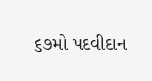૬૭મો પદવીદાન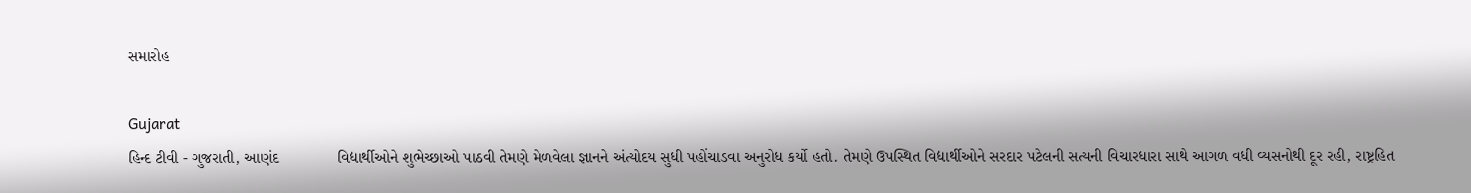સમારોહ

Gujarat
હિન્દ ટીવી - ગુજરાતી, આણંદ             વિદ્યાર્થીઓને શુભેચ્છાઓ પાઠવી તેમણે મેળવેલા જ્ઞાનને અંત્યોદય સુધી પહોંચાડવા અનુરોધ કર્યો હતો. તેમણે ઉપસ્થિત વિદ્યાર્થીઓને સરદાર પટેલની સત્યની વિચારધારા સાથે આગળ વધી વ્યસનોથી દૂર રહી, રાષ્ટ્રહિત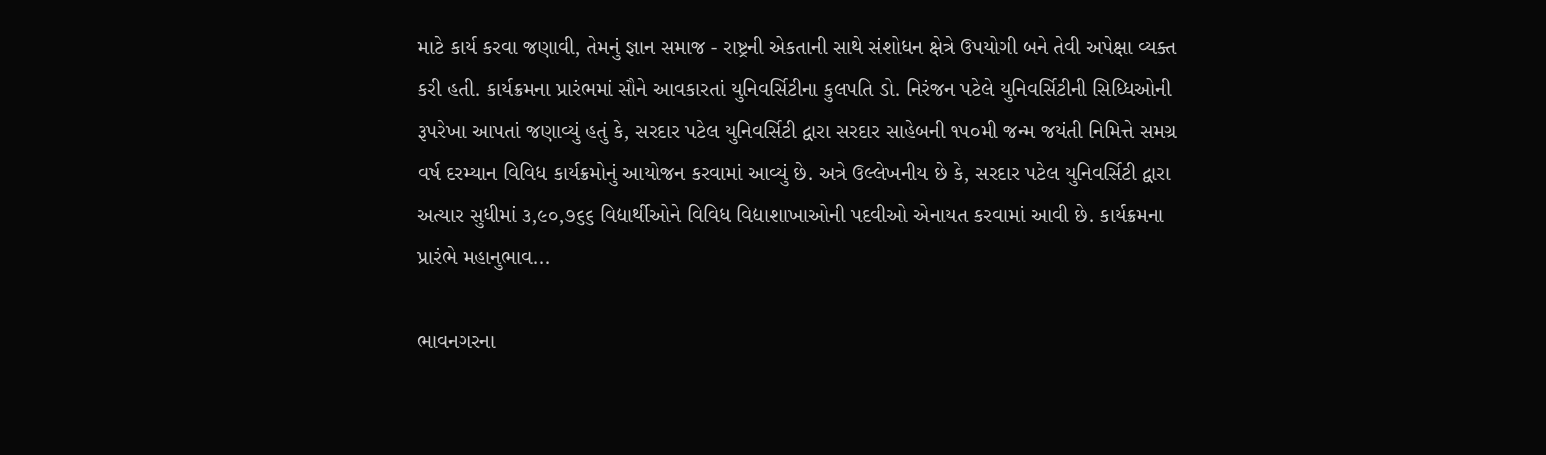માટે કાર્ય કરવા જણાવી, તેમનું જ્ઞાન સમાજ - રાષ્ટ્રની એકતાની સાથે સંશોધન ક્ષેત્રે ઉપયોગી બને તેવી અપેક્ષા વ્યક્ત કરી હતી. કાર્યક્રમના પ્રારંભમાં સૌને આવકારતાં યુનિવર્સિટીના કુલપતિ ડો. નિરંજન પટેલે યુનિવર્સિટીની સિધ્ધિઓની રૂપરેખા આપતાં જણાવ્યું હતું કે, સરદાર પટેલ યુનિવર્સિટી દ્વારા સરદાર સાહેબની ૧૫૦મી જન્મ જયંતી નિમિત્તે સમગ્ર વર્ષ દરમ્યાન વિવિધ કાર્યક્રમોનું આયોજન કરવામાં આવ્યું છે. અત્રે ઉલ્લેખનીય છે કે, સરદાર પટેલ યુનિવર્સિટી દ્વારા અત્યાર સુધીમાં ૩,૯૦,૭૬૬ વિદ્યાર્થીઓને વિવિધ વિદ્યાશાખાઓની પદવીઓ એનાયત કરવામાં આવી છે. કાર્યક્રમના પ્રારંભે મહાનુભાવ...

ભાવનગરના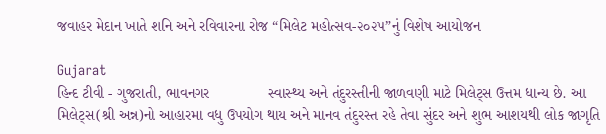જવાહર મેદાન ખાતે શનિ અને રવિવારના રોજ “મિલેટ મહોત્સવ-૨૦૨૫”નું વિશેષ આયોજન

Gujarat
હિન્દ ટીવી - ગુજરાતી, ભાવનગર              સ્વાસ્થ્ય અને તંદુરસ્તીની જાળવણી માટે મિલેટ્સ ઉત્તમ ધાન્ય છે. આ મિલેટ્સ(શ્રી અન્ન)નો આહારમા વધુ ઉપયોગ થાય અને માનવ તંદુરસ્ત રહે તેવા સુંદર અને શુભ આશયથી લોક જાગૃતિ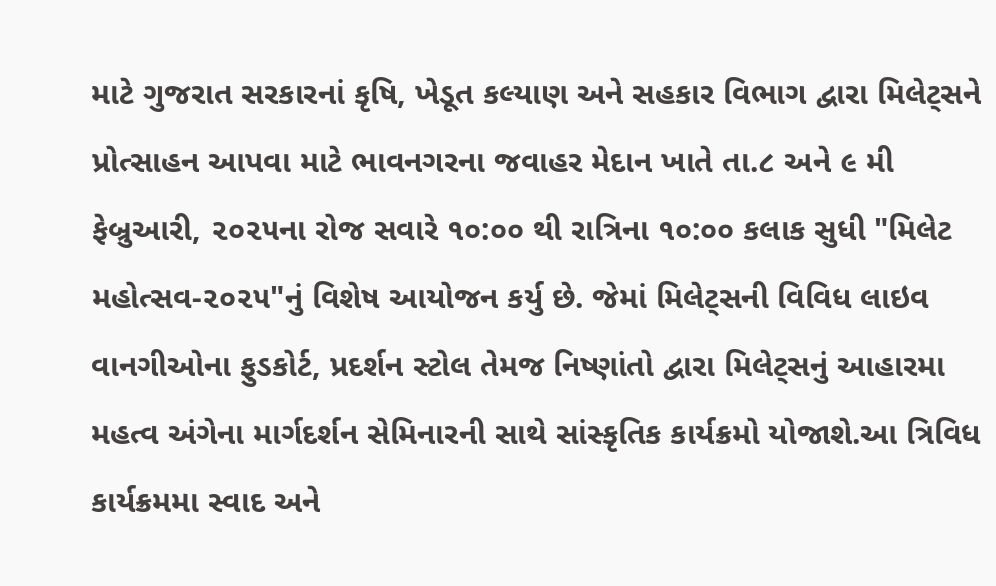માટે ગુજરાત સરકારનાં કૃષિ, ખેડૂત કલ્યાણ અને સહકાર વિભાગ દ્વારા મિલેટ્સને પ્રોત્સાહન આપવા માટે ભાવનગરના જવાહર મેદાન ખાતે તા.૮ અને ૯ મી ફેબ્રુઆરી, ૨૦૨૫ના રોજ સવારે ૧૦:૦૦ થી રાત્રિના ૧૦:૦૦ કલાક સુધી "મિલેટ મહોત્સવ-૨૦૨૫"નું વિશેષ આયોજન કર્યુ છે. જેમાં મિલેટ્સની વિવિધ લાઇવ વાનગીઓના ફુડકોર્ટ, પ્રદર્શન સ્ટોલ તેમજ નિષ્ણાંતો દ્વારા મિલેટ્સનું આહારમા મહત્વ અંગેના માર્ગદર્શન સેમિનારની સાથે સાંસ્કૃતિક કાર્યક્રમો યોજાશે.આ ત્રિવિધ કાર્યક્રમમા સ્વાદ અને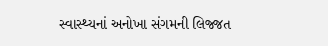સ્વાસ્થ્યનાં અનોખા સંગમની લિજ્જત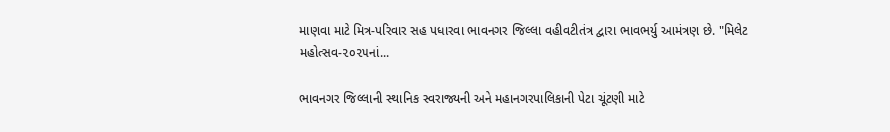માણવા માટે મિત્ર-પરિવાર સહ પધારવા ભાવનગર જિલ્લા વહીવટીતંત્ર દ્વારા ભાવભર્યુ આમંત્રણ છે. "મિલેટ મહોત્સવ-૨૦૨૫નાં...

ભાવનગર જિલ્લાની સ્થાનિક સ્વરાજ્યની અને મહાનગરપાલિકાની પેટા ચૂંટણી માટે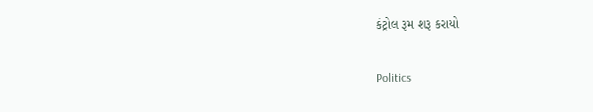કંટ્રોલ રૂમ શરૂ કરાયો

Politics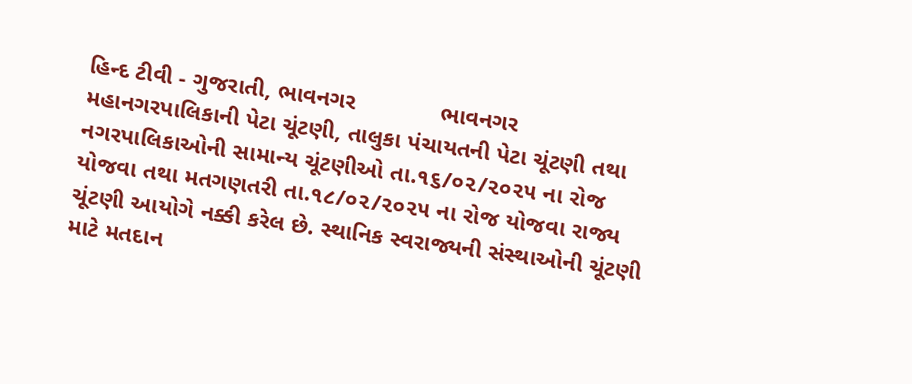હિન્દ ટીવી - ગુજરાતી, ભાવનગર             ભાવનગર મહાનગરપાલિકાની પેટા ચૂંટણી, તાલુકા પંચાયતની પેટા ચૂંટણી તથા નગરપાલિકાઓની સામાન્ય ચૂંટણીઓ તા.૧૬/૦૨/૨૦૨૫ ના રોજ યોજવા તથા મતગણતરી તા.૧૮/૦૨/૨૦૨૫ ના રોજ યોજવા રાજ્ય ચૂંટણી આયોગે નક્કી કરેલ છે. સ્થાનિક સ્વરાજ્યની સંસ્થાઓની ચૂંટણી માટે મતદાન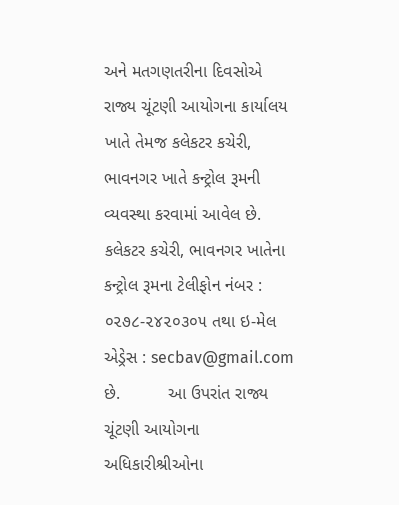અને મતગણતરીના દિવસોએ રાજ્ય ચૂંટણી આયોગના કાર્યાલય ખાતે તેમજ કલેકટર કચેરી, ભાવનગર ખાતે કન્ટ્રોલ રૂમની વ્યવસ્થા કરવામાં આવેલ છે. કલેકટર કચેરી, ભાવનગર ખાતેના કન્ટ્રોલ રૂમના ટેલીફોન નંબર : ૦૨૭૮-૨૪૨૦૩૦૫ તથા ઇ-મેલ એડ્રેસ : secbav@gmail.com છે.          આ ઉપરાંત રાજ્ય ચૂંટણી આયોગના અધિકારીશ્રીઓના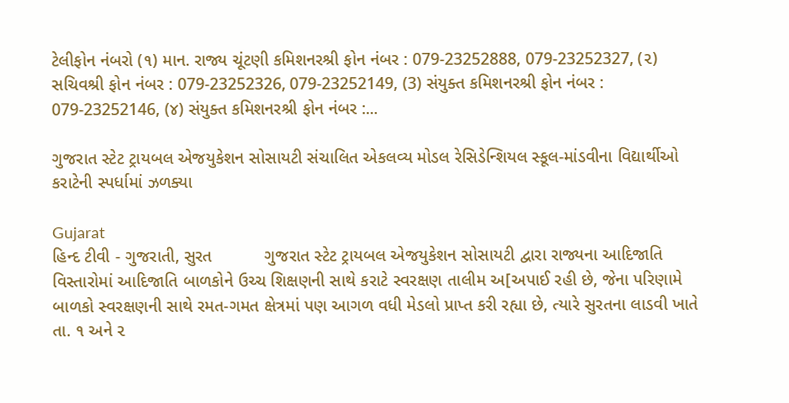ટેલીફોન નંબરો (૧) માન. રાજ્ય ચૂંટણી કમિશનરશ્રી ફોન નંબર : 079-23252888, 079-23252327, (૨) સચિવશ્રી ફોન નંબર : 079-23252326, 079-23252149, (3) સંયુક્ત કમિશનરશ્રી ફોન નંબર : 079-23252146, (૪) સંયુક્ત કમિશનરશ્રી ફોન નંબર :...

ગુજરાત સ્ટેટ ટ્રાયબલ એજયુકેશન સોસાયટી સંચાલિત એકલવ્ય મોડલ રેસિડેન્શિયલ સ્કૂલ-માંડવીના વિદ્યાર્થીઓ કરાટેની સ્પર્ધામાં ઝળક્યા

Gujarat
હિન્દ ટીવી - ગુજરાતી, સુરત           ગુજરાત સ્ટેટ ટ્રાયબલ એજયુકેશન સોસાયટી દ્વારા રાજ્યના આદિજાતિ વિસ્તારોમાં આદિજાતિ બાળકોને ઉચ્ચ શિક્ષણની સાથે કરાટે સ્વરક્ષણ તાલીમ અ[અપાઈ રહી છે, જેના પરિણામે બાળકો સ્વરક્ષણની સાથે રમત-ગમત ક્ષેત્રમાં પણ આગળ વધી મેડલો પ્રાપ્ત કરી રહ્યા છે, ત્યારે સુરતના લાડવી ખાતે તા. ૧ અને ૨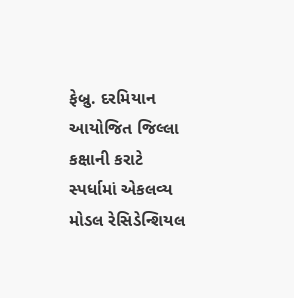ફેબ્રુ. દરમિયાન આયોજિત જિલ્લા કક્ષાની કરાટે સ્પર્ધામાં એકલવ્ય મોડલ રેસિડેન્શિયલ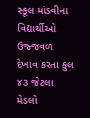સ્કૂલ માંડવીના વિદ્યાર્થીઓ ઉજ્જવળ દેખાવ કરતા કુલ ૪૩ જેટલા મેડલો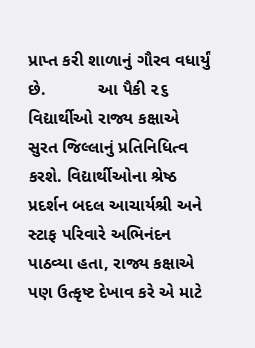પ્રાપ્ત કરી શાળાનું ગૌરવ વધાર્યું છે.           આ પૈકી ૨૬ વિદ્યાર્થીઓ રાજ્ય કક્ષાએ સુરત જિલ્લાનું પ્રતિનિધિત્વ કરશે. વિદ્યાર્થીઓના શ્રેષ્ઠ પ્રદર્શન બદલ આચાર્યશ્રી અને સ્ટાફ પરિવારે અભિનંદન પાઠવ્યા હતા, રાજ્ય કક્ષાએ પણ ઉત્કૃષ્ટ દેખાવ કરે એ માટે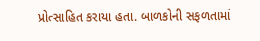પ્રોત્સાહિત કરાયા હતા. બાળકોની સફળતામાં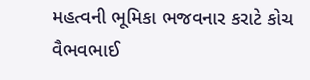મહત્વની ભૂમિકા ભજવનાર કરાટે કોચ વૈભવભાઈ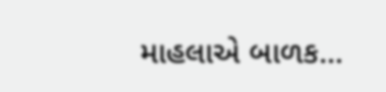માહલાએ બાળક...